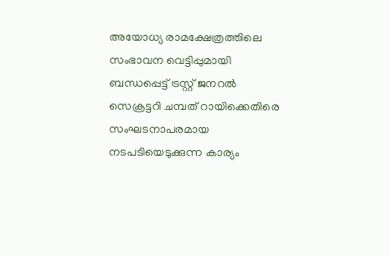അയോധ്യ രാമക്ഷേത്രത്തിലെ സംഭാവന വെട്ടിപ്പുമായി ബന്ധപ്പെട്ട് ട്രസ്റ്റ് ജനറൽ സെക്രട്ടറി ചമ്പത് റായിക്കെതിരെ സംഘടനാപരമായ നടപടിയെടുക്കുന്ന കാര്യം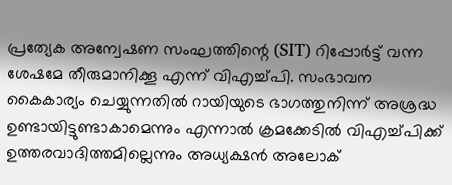പ്രത്യേക അന്വേഷണ സംഘത്തിന്റെ (SIT) റിപ്പോർട്ട് വന്ന ശേഷമേ തീരുമാനിക്കൂ എന്ന് വിഎച്ച്പി. സംഭാവന കൈകാര്യം ചെയ്യുന്നതിൽ റായിയുടെ ഭാഗത്തുനിന്ന് അശ്രദ്ധ ഉണ്ടായിട്ടുണ്ടാകാമെന്നും എന്നാൽ ക്രമക്കേടിൽ വിഎച്ച്പിക്ക് ഉത്തരവാദിത്തമില്ലെന്നും അധ്യക്ഷൻ അലോക്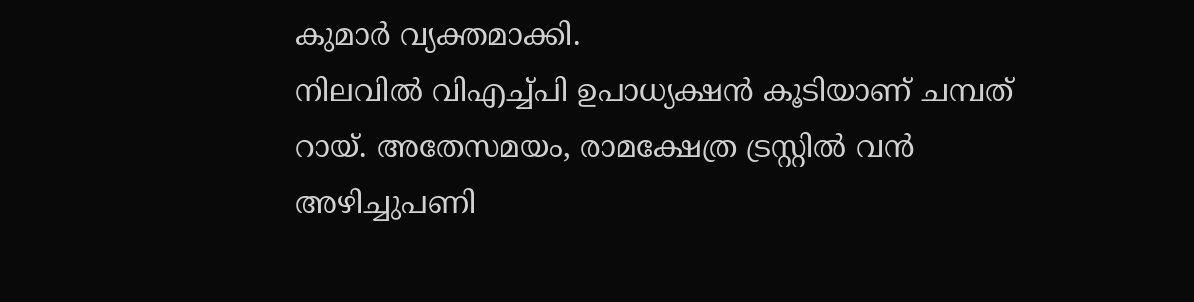കുമാർ വ്യക്തമാക്കി.
നിലവിൽ വിഎച്ച്പി ഉപാധ്യക്ഷൻ കൂടിയാണ് ചമ്പത് റായ്. അതേസമയം, രാമക്ഷേത്ര ട്രസ്റ്റിൽ വൻ അഴിച്ചുപണി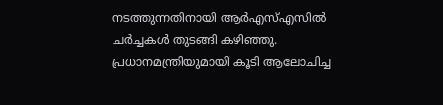നടത്തുന്നതിനായി ആർഎസ്എസിൽ ചർച്ചകൾ തുടങ്ങി കഴിഞ്ഞു. പ്രധാനമന്ത്രിയുമായി കൂടി ആലോചിച്ച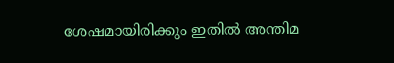ശേഷമായിരിക്കും ഇതിൽ അന്തിമ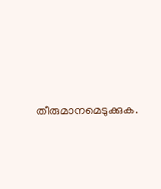തീരുമാനമെടുക്കുക.